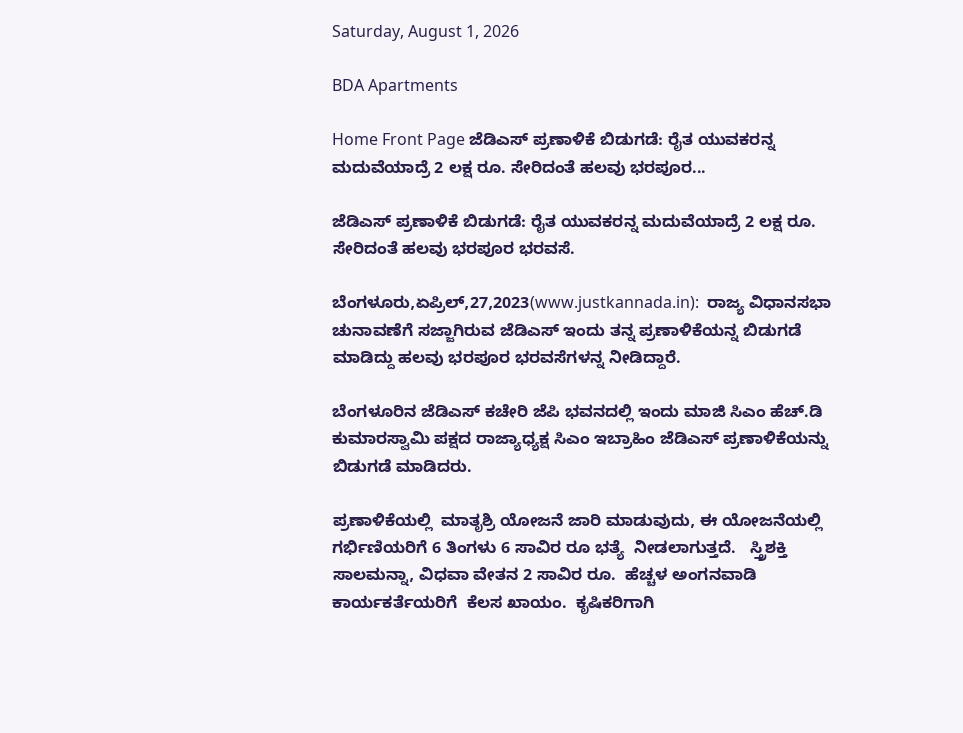Saturday, August 1, 2026

BDA Apartments

Home Front Page ಜೆಡಿಎಸ್ ಪ್ರಣಾಳಿಕೆ ಬಿಡುಗಡೆ: ರೈತ ಯುವಕರನ್ನ ಮದುವೆಯಾದ್ರೆ 2 ಲಕ್ಷ ರೂ. ಸೇರಿದಂತೆ ಹಲವು ಭರಪೂರ...

ಜೆಡಿಎಸ್ ಪ್ರಣಾಳಿಕೆ ಬಿಡುಗಡೆ: ರೈತ ಯುವಕರನ್ನ ಮದುವೆಯಾದ್ರೆ 2 ಲಕ್ಷ ರೂ. ಸೇರಿದಂತೆ ಹಲವು ಭರಪೂರ ಭರವಸೆ.

ಬೆಂಗಳೂರು,ಏಪ್ರಿಲ್,27,2023(www.justkannada.in):  ರಾಜ್ಯ ವಿಧಾನಸಭಾ ಚುನಾವಣೆಗೆ ಸಜ್ಜಾಗಿರುವ ಜೆಡಿಎಸ್ ಇಂದು ತನ್ನ ಪ್ರಣಾಳಿಕೆಯನ್ನ ಬಿಡುಗಡೆ ಮಾಡಿದ್ದು ಹಲವು ಭರಪೂರ ಭರವಸೆಗಳನ್ನ ನೀಡಿದ್ದಾರೆ.

ಬೆಂಗಳೂರಿನ ಜೆಡಿಎಸ್ ಕಚೇರಿ ಜೆಪಿ ಭವನದಲ್ಲಿ ಇಂದು ಮಾಜಿ ಸಿಎಂ ಹೆಚ್.ಡಿ ಕುಮಾರಸ್ವಾಮಿ ಪಕ್ಷದ ರಾಜ್ಯಾಧ್ಯಕ್ಷ ಸಿಎಂ ಇಬ್ರಾಹಿಂ ಜೆಡಿಎಸ್ ಪ್ರಣಾಳಿಕೆಯನ್ನು ಬಿಡುಗಡೆ ಮಾಡಿದರು.

ಪ್ರಣಾಳಿಕೆಯಲ್ಲಿ  ಮಾತೃಶ್ರಿ ಯೋಜನೆ ಜಾರಿ ಮಾಡುವುದು, ಈ ಯೋಜನೆಯಲ್ಲಿ  ಗರ್ಭಿಣಿಯರಿಗೆ 6 ತಿಂಗಳು 6 ಸಾವಿರ ರೂ ಭತ್ಯೆ  ನೀಡಲಾಗುತ್ತದೆ.   ಸ್ತ್ರಿಶಕ್ತಿ ಸಾಲಮನ್ನಾ, ವಿಧವಾ ವೇತನ 2 ಸಾವಿರ ರೂ.  ಹೆಚ್ಚಳ ಅಂಗನವಾಡಿ ಕಾರ್ಯಕರ್ತೆಯರಿಗೆ  ಕೆಲಸ ಖಾಯಂ.  ಕೃಷಿಕರಿಗಾಗಿ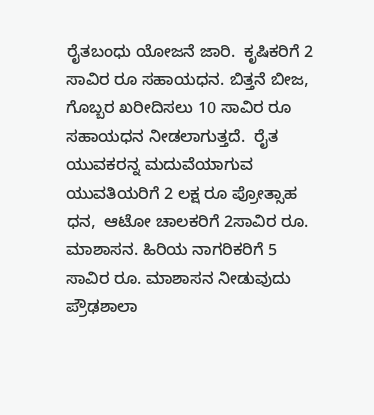ರೈತಬಂಧು ಯೋಜನೆ ಜಾರಿ.  ಕೃಷಿಕರಿಗೆ 2 ಸಾವಿರ ರೂ ಸಹಾಯಧನ. ಬಿತ್ತನೆ ಬೀಜ, ಗೊಬ್ಬರ ಖರೀದಿಸಲು 10 ಸಾವಿರ ರೂ ಸಹಾಯಧನ ನೀಡಲಾಗುತ್ತದೆ.  ರೈತ ಯುವಕರನ್ನ ಮದುವೆಯಾಗುವ ಯುವತಿಯರಿಗೆ 2 ಲಕ್ಷ ರೂ ಪ್ರೋತ್ಸಾಹ ಧನ,  ಆಟೋ ಚಾಲಕರಿಗೆ 2ಸಾವಿರ ರೂ.  ಮಾಶಾಸನ. ಹಿರಿಯ ನಾಗರಿಕರಿಗೆ 5 ಸಾವಿರ ರೂ. ಮಾಶಾಸನ ನೀಡುವುದು  ಪ್ರೌಢಶಾಲಾ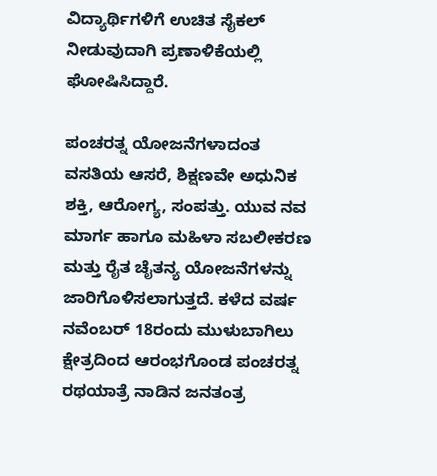ವಿದ್ಯಾರ್ಥಿಗಳಿಗೆ ಉಚಿತ ಸೈಕಲ್ ನೀಡುವುದಾಗಿ ಪ್ರಣಾಳಿಕೆಯಲ್ಲಿ ಘೋಷಿಸಿದ್ದಾರೆ.

ಪಂಚರತ್ನ ಯೋಜನೆಗಳಾದಂತ ವಸತಿಯ ಆಸರೆ, ಶಿಕ್ಷಣವೇ ಅಧುನಿಕ ಶಕ್ತಿ, ಆರೋಗ್ಯ, ಸಂಪತ್ತು. ಯುವ ನವ ಮಾರ್ಗ ಹಾಗೂ ಮಹಿಳಾ ಸಬಲೀಕರಣ ಮತ್ತು ರೈತ ಚೈತನ್ಯ ಯೋಜನೆಗಳನ್ನು ಜಾರಿಗೊಳಿಸಲಾಗುತ್ತದೆ. ಕಳೆದ ವರ್ಷ ನವೆಂಬರ್ 18ರಂದು ಮುಳುಬಾಗಿಲು ಕ್ಷೇತ್ರದಿಂದ ಆರಂಭಗೊಂಡ ಪಂಚರತ್ನ ರಥಯಾತ್ರೆ ನಾಡಿನ ಜನತಂತ್ರ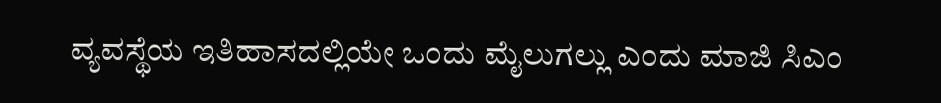ವ್ಯವಸ್ಥೆಯ ಇತಿಹಾಸದಲ್ಲಿಯೇ ಒಂದು ಮೈಲುಗಲ್ಲು ಎಂದು ಮಾಜಿ ಸಿಎಂ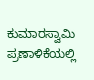ಕುಮಾರಸ್ವಾಮಿ ಪ್ರಣಾಳಿಕೆಯಲ್ಲಿ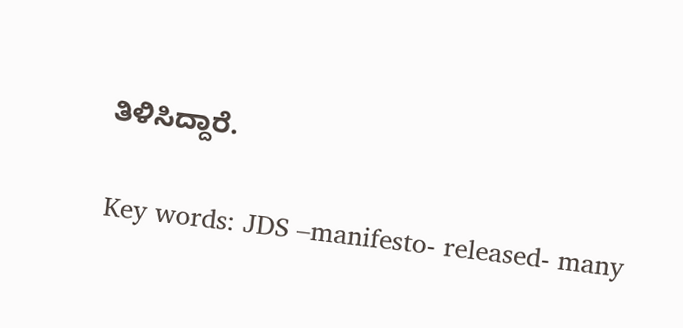ತಿಳಿಸಿದ್ದಾರೆ.

Key words: JDS –manifesto- released- many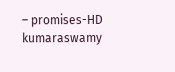– promises-HD kumaraswamy